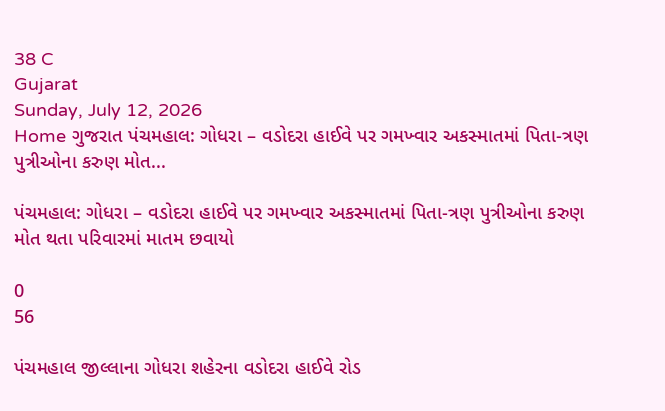38 C
Gujarat
Sunday, July 12, 2026
Home ગુજરાત પંચમહાલ: ગોધરા – વડોદરા હાઈવે પર ગમખ્વાર અકસ્માતમાં પિતા-ત્રણ પુત્રીઓના કરુણ મોત...

પંચમહાલ: ગોધરા – વડોદરા હાઈવે પર ગમખ્વાર અકસ્માતમાં પિતા-ત્રણ પુત્રીઓના કરુણ મોત થતા પરિવારમાં માતમ છવાયો

0
56

પંચમહાલ જીલ્લાના ગોધરા શહેરના વડોદરા હાઈવે રોડ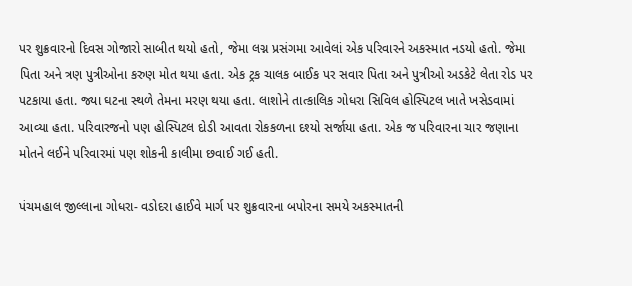પર શુક્રવારનો દિવસ ગોજારો સાબીત થયો હતો, જેમા લગ્ન પ્રસંગમા આવેલાં એક પરિવારને અકસ્માત નડયો હતો. જેમા પિતા અને ત્રણ પુત્રીઓના કરુણ મોત થયા હતા. એક ટ્રક ચાલક બાઈક પર સવાર પિતા અને પુત્રીઓ અડકેટે લેતા રોડ પર પટકાયા હતા. જ્યા ઘટના સ્થળે તેમના મરણ થયા હતા. લાશોને તાત્કાલિક ગોધરા સિવિલ હોસ્પિટલ ખાતે ખસેડવામાં આવ્યા હતા. પરિવારજનો પણ હોસ્પિટલ દોડી આવતા રોકકળના દશ્યો સર્જાયા હતા. એક જ પરિવારના ચાર જણાના મોતને લઈને પરિવારમાં પણ શોકની કાલીમા છવાઈ ગઈ હતી.

પંચમહાલ જીલ્લાના ગોધરા- વડોદરા હાઈવે માર્ગ પર શુક્રવારના બપોરના સમયે અકસ્માતની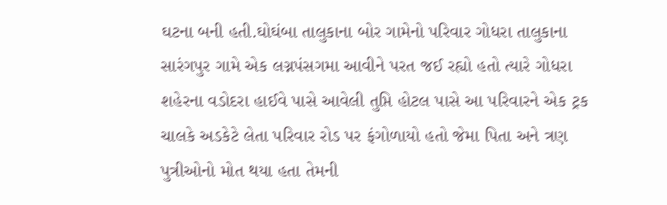ઘટના બની હતી.ઘોઘંબા તાલુકાના બોર ગામેનો પરિવાર ગોધરા તાલુકાના સારંગપુર ગામે એક લગ્નપંસગમા આવીને પરત જઈ રહ્યો હતો ત્યારે ગોધરા શહેરના વડોદરા હાઈવે પાસે આવેલી તુપ્તિ હોટલ પાસે આ પરિવારને એક ટ્રક ચાલકે અડકેટે લેતા પરિવાર રોડ પર ફંગોળાયો હતો જેમા પિતા અને ત્રણ પુત્રીઓનો મોત થયા હતા તેમની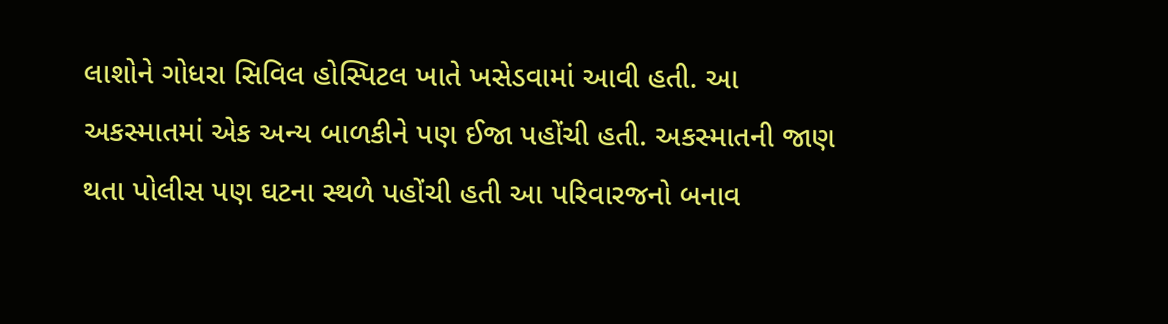લાશોને ગોધરા સિવિલ હોસ્પિટલ ખાતે ખસેડવામાં આવી હતી. આ અકસ્માતમાં એક અન્ય બાળકીને પણ ઈજા પહોંચી હતી. અકસ્માતની જાણ થતા પોલીસ પણ ઘટના સ્થળે પહોંચી હતી આ પરિવારજનો બનાવ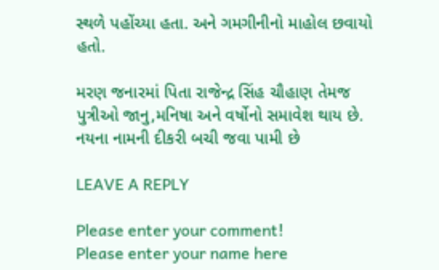સ્થળે પહોંચ્યા હતા. અને ગમગીનીનો માહોલ છવાયો હતો.

મરણ જનારમાં પિતા રાજેન્દ્ર સિંહ ચૌહાણ તેમજ પુત્રીઓ જાનુ,મનિષા અને વર્ષોનો સમાવેશ થાય છે. નયના નામની દીકરી બચી જવા પામી છે

LEAVE A REPLY

Please enter your comment!
Please enter your name here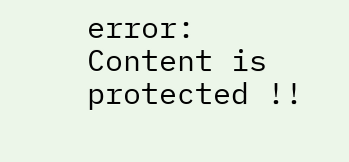error: Content is protected !!